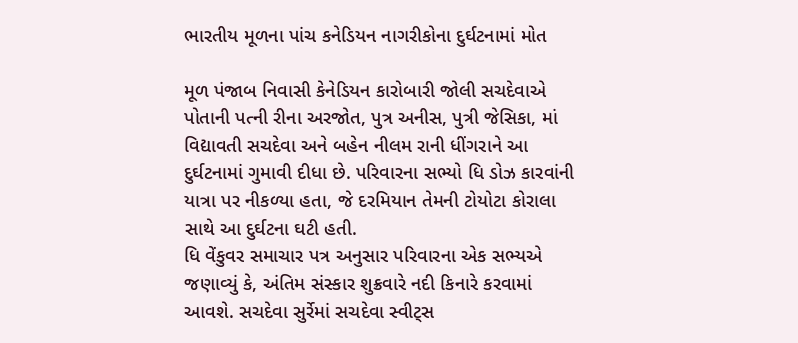ભારતીય મૂળના પાંચ કનેડિયન નાગરીકોના દુર્ઘટનામાં મોત

મૂળ પંજાબ નિવાસી કેનેડિયન કારોબારી જોલી સચદેવાએ પોતાની પત્ની રીના અરજોત, પુત્ર અનીસ, પુત્રી જેસિકા, માં વિદ્યાવતી સચદેવા અને બહેન નીલમ રાની ધીંગરાને આ દુર્ઘટનામાં ગુમાવી દીધા છે. પરિવારના સભ્યો ધિ ડોઝ કારવાંની યાત્રા પર નીકળ્યા હતા, જે દરમિયાન તેમની ટોયોટા કોરાલા સાથે આ દુર્ઘટના ઘટી હતી.
ધિ વેંકુવર સમાચાર પત્ર અનુસાર પરિવારના એક સભ્યએ જણાવ્યું કે, અંતિમ સંસ્કાર શુક્રવારે નદી કિનારે કરવામાં આવશે. સચદેવા સુર્રેમાં સચદેવા સ્વીટ્સ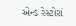એન્ડ રેસ્ટોરાં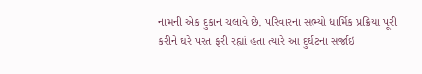નામની એક દુકાન ચલાવે છે. પરિવારના સભ્યો ધાર્મિક પ્રક્રિયા પૂરી કરીને ઘરે પરત ફરી રહ્યાં હતા ત્યારે આ દુર્ઘટના સર્જાઇ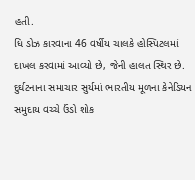હતી.
ધિ ડોઝ કારવાના 46 વર્ષીય ચાલકે હોસ્પિટલમાં દાખલ કરવામાં આવ્યો છે, જેની હાલત સ્થિર છે. દુર્ઘટનાના સમાચાર સુર્યમાં ભારતીય મૂળના કેનેડિયન સમુદાય વચ્ચે ઉંડો શોક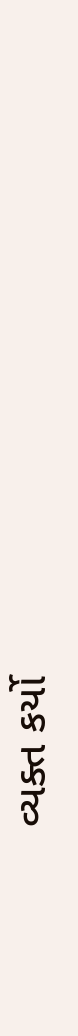વ્યક્ત કર્યો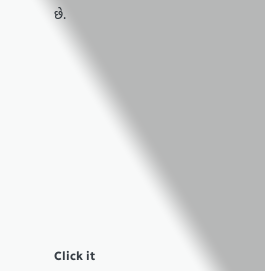છે.












Click it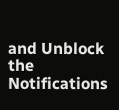and Unblock the Notifications